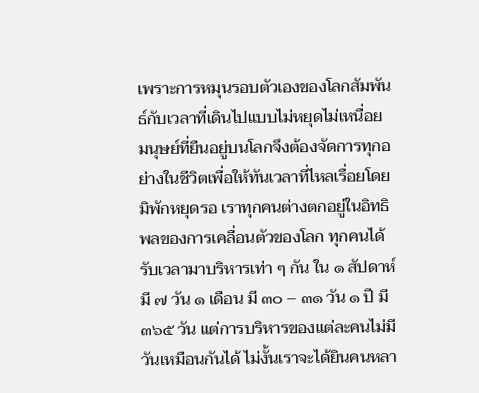เพราะการหมุนรอบตัวเองของโลกสัมพันธ์กับเวลาที่เดินไปแบบไม่หยุดไม่เหนื่อย มนุษย์ที่ยืนอยู่บนโลกจึงต้องจัดการทุกอย่างในชีวิตเพื่อให้ทันเวลาที่ไหลเรื่อยโดยมิพักหยุดรอ เราทุกคนต่างตกอยู่ในอิทธิพลของการเคลื่อนตัวของโลก ทุกคนได้รับเวลามาบริหารเท่า ๆ กัน ใน ๑ สัปดาห์ มี ๗ วัน ๑ เดือน มี ๓๐ – ๓๑ วัน ๑ ปี มี ๓๖๕ วัน แต่การบริหารของแต่ละคนไม่มีวันเหมือนกันได้ ไม่งั้นเราจะได้ยินคนหลา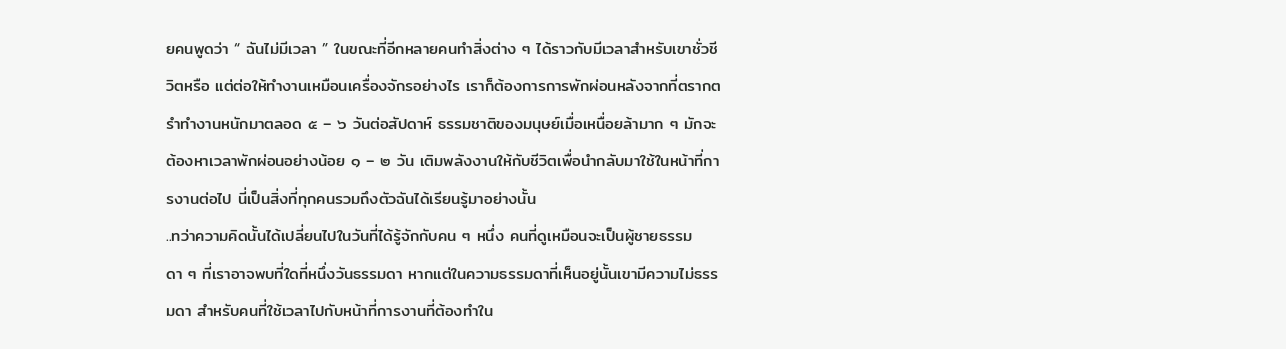ยคนพูดว่า “ ฉันไม่มีเวลา ” ในขณะที่อีกหลายคนทำสิ่งต่าง ๆ ได้ราวกับมีเวลาสำหรับเขาชั่วชีวิตหรือ แต่ต่อให้ทำงานเหมือนเครื่องจักรอย่างไร เราก็ต้องการการพักผ่อนหลังจากที่ตรากตรำทำงานหนักมาตลอด ๕ – ๖ วันต่อสัปดาห์ ธรรมชาติของมนุษย์เมื่อเหนื่อยล้ามาก ๆ มักจะต้องหาเวลาพักผ่อนอย่างน้อย ๑ – ๒ วัน เติมพลังงานให้กับชีวิตเพื่อนำกลับมาใช้ในหน้าที่การงานต่อไป นี่เป็นสิ่งที่ทุกคนรวมถึงตัวฉันได้เรียนรู้มาอย่างนั้น
..ทว่าความคิดนั้นได้เปลี่ยนไปในวันที่ได้รู้จักกับคน ๆ หนึ่ง คนที่ดูเหมือนจะเป็นผู้ชายธรรมดา ๆ ที่เราอาจพบที่ใดที่หนึ่งวันธรรมดา หากแต่ในความธรรมดาที่เห็นอยู่นั้นเขามีความไม่ธรรมดา สำหรับคนที่ใช้เวลาไปกับหน้าที่การงานที่ต้องทำใน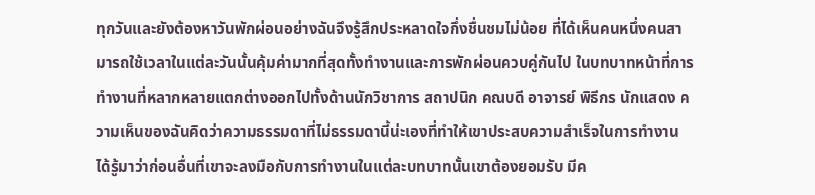ทุกวันและยังต้องหาวันพักผ่อนอย่างฉันจึงรู้สึกประหลาดใจกึ่งชื่นชมไม่น้อย ที่ได้เห็นคนหนึ่งคนสามารถใช้เวลาในแต่ละวันนั้นคุ้มค่ามากที่สุดทั้งทำงานและการพักผ่อนควบคู่กันไป ในบทบาทหน้าที่การทำงานที่หลากหลายแตกต่างออกไปทั้งด้านนักวิชาการ สถาปนิก คณบดี อาจารย์ พิธีกร นักแสดง ความเห็นของฉันคิดว่าความธรรมดาที่ไม่ธรรมดานี้น่ะเองที่ทำให้เขาประสบความสำเร็จในการทำงาน ได้รู้มาว่าก่อนอื่นที่เขาจะลงมือกับการทำงานในแต่ละบทบาทนั้นเขาต้องยอมรับ มีค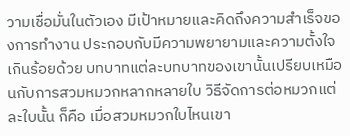วามเชื่อมั่นในตัวเอง มีเป้าหมายและคิดถึงความสำเร็จของการทำงาน ประกอบกับมีความพยายามและความตั้งใจเกินร้อยด้วย บทบาทแต่ละบทบาทของเขานั้นเปรียบเหมือนกับการสวมหมวกหลากหลายใบ วิธีจัดการต่อหมวกแต่ละใบนั้น ก็คือ เมื่อสวมหมวกใบไหนเขา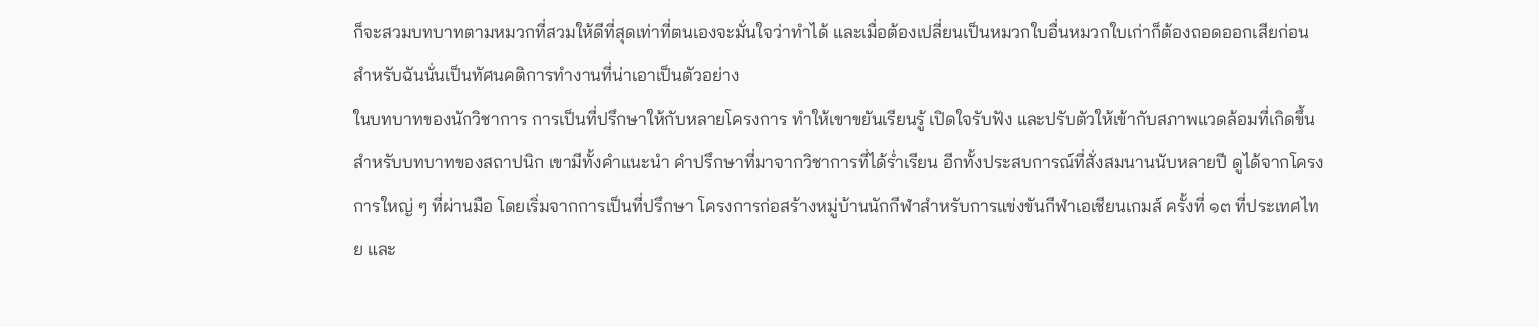ก็จะสวมบทบาทตามหมวกที่สวมให้ดีที่สุดเท่าที่ตนเองจะมั่นใจว่าทำได้ และเมื่อต้องเปลี่ยนเป็นหมวกใบอื่นหมวกใบเก่าก็ต้องถอดออกเสียก่อน สำหรับฉันนั่นเป็นทัศนคติการทำงานที่น่าเอาเป็นตัวอย่าง
ในบทบาทของนักวิชาการ การเป็นที่ปรึกษาให้กับหลายโครงการ ทำให้เขาขยันเรียนรู้ เปิดใจรับฟัง และปรับตัวให้เข้ากับสภาพแวดล้อมที่เกิดขึ้น
สำหรับบทบาทของสถาปนิก เขามีทั้งคำแนะนำ คำปรึกษาที่มาจากวิชาการที่ได้ร่ำเรียน อีกทั้งประสบการณ์ที่สั่งสมนานนับหลายปี ดูได้จากโครงการใหญ่ ๆ ที่ผ่านมือ โดยเริ่มจากการเป็นที่ปรึกษา โครงการก่อสร้างหมู่บ้านนักกีฬาสำหรับการแข่งขันกีฬาเอเชียนเกมส์ ครั้งที่ ๑๓ ที่ประเทศไทย และ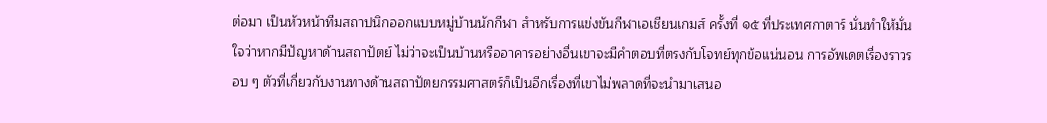ต่อมา เป็นหัวหน้าทีมสถาปนิกออกแบบหมู่บ้านนักกีฬา สำหรับการแข่งขันกีฬาเอเชียนเกมส์ ครั้งที่ ๑๕ ที่ประเทศกาตาร์ นั่นทำให้มั่นใจว่าหากมีปัญหาด้านสถาปัตย์ ไม่ว่าจะเป็นบ้านหรืออาคารอย่างอื่นเขาจะมีคำตอบที่ตรงกับโจทย์ทุกข้อแน่นอน การอัพเดตเรื่องราวรอบ ๆ ตัวที่เกี่ยวกับงานทางด้านสถาปัตยกรรมศาสตร์ก็เป็นอีกเรื่องที่เขาไม่พลาดที่จะนำมาเสนอ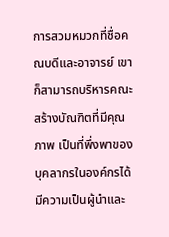การสวมหมวกที่ชื่อคณบดีและอาจารย์ เขาก็สามารถบริหารคณะ สร้างบัณฑิตที่มีคุณภาพ เป็นที่พึ่งพาของบุคลากรในองค์กรได้ มีความเป็นผู้นำและ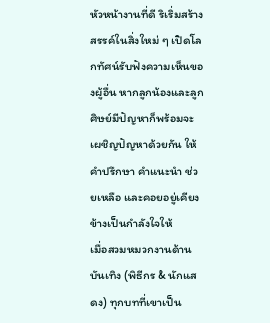หัวหน้างานที่ดี ริเริ่มสร้างสรรค์ในสิ่งใหม่ ๆ เปิดโลกทัศน์รับฟังความเห็นของผู้อื่น หากลูกน้องและลูกศิษย์มีปัญหาก็พร้อมจะเผชิญปัญหาด้วยกัน ให้คำปรึกษา คำแนะนำ ช่วยเหลือ และคอยอยู่เคียงข้างเป็นกำลังใจให้
เมื่อสวมหมวกงานด้านบันเทิง (พิธีกร & นักแสดง) ทุกบทที่เขาเป็น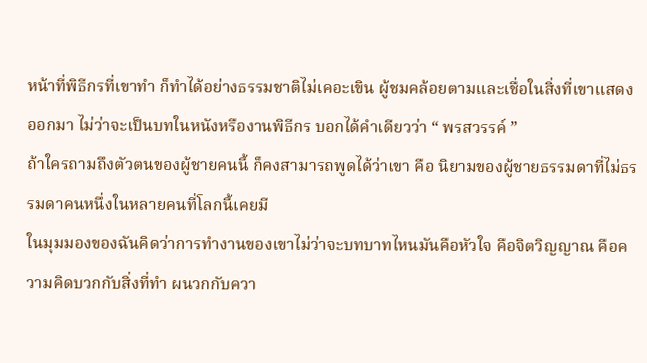หน้าที่พิธีกรที่เขาทำ ก็ทำได้อย่างธรรมชาติไม่เคอะเขิน ผู้ชมคล้อยตามและเชื่อในสิ่งที่เขาแสดงออกมา ไม่ว่าจะเป็นบทในหนังหรืองานพิธีกร บอกได้คำเดียวว่า “ พรสวรรค์ ”
ถ้าใครถามถึงตัวตนของผู้ชายคนนี้ ก็คงสามารถพูดได้ว่าเขา คือ นิยามของผู้ชายธรรมดาที่ไม่ธรรมดาคนหนึ่งในหลายคนที่โลกนี้เคยมี
ในมุมมองของฉันคิดว่าการทำงานของเขาไม่ว่าจะบทบาทไหนมันคือหัวใจ คือจิตวิญญาณ คือความคิดบวกกับสิ่งที่ทำ ผนวกกับควา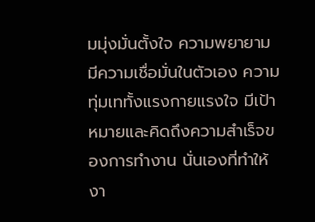มมุ่งมั่นตั้งใจ ความพยายาม มีความเชื่อมั่นในตัวเอง ความทุ่มเททั้งแรงกายแรงใจ มีเป้าหมายและคิดถึงความสำเร็จของการทำงาน นั่นเองที่ทำให้งา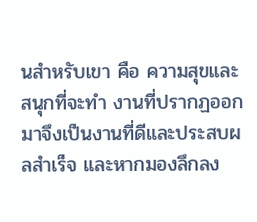นสำหรับเขา คือ ความสุขและสนุกที่จะทำ งานที่ปรากฏออกมาจึงเป็นงานที่ดีและประสบผลสำเร็จ และหากมองลึกลง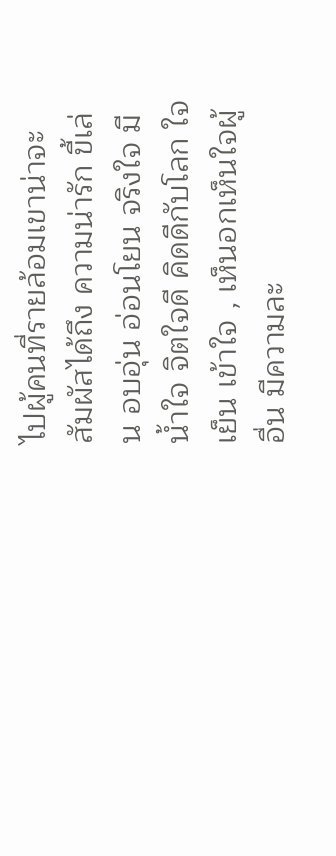ไปผู้คนที่รายล้อมเขาน่าจะสัมผัสได้ถึง ความน่ารัก ขี้เล่น อบอุ่น อ่อนโยน จริงใจ มีน้ำใจ จิตใจดี คิดดีกับโลก ใจเย็น เข้าใจ , เห็นอกเห็นใจผู้อื่น มีความละ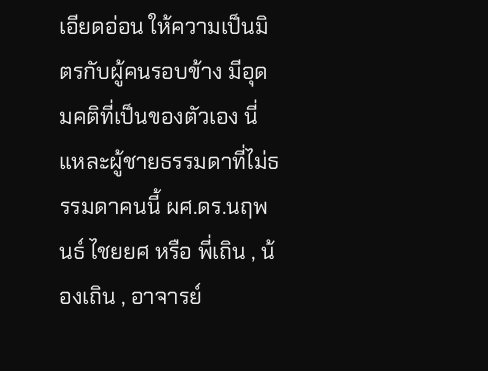เอียดอ่อน ให้ความเป็นมิตรกับผู้คนรอบข้าง มีอุดมคติที่เป็นของตัวเอง นี่แหละผู้ชายธรรมดาที่ไม่ธรรมดาคนนี้ ผศ.ดร.นฤพนธ์ ไชยยศ หรือ พี่เถิน , น้องเถิน , อาจารย์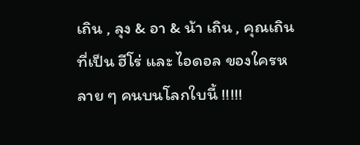เถิน , ลุง & อา & น้า เถิน , คุณเถิน ที่เป็น ฮีโร่ และ ไอดอล ของใครหลาย ๆ คนบนโลกใบนี้ !!!!!